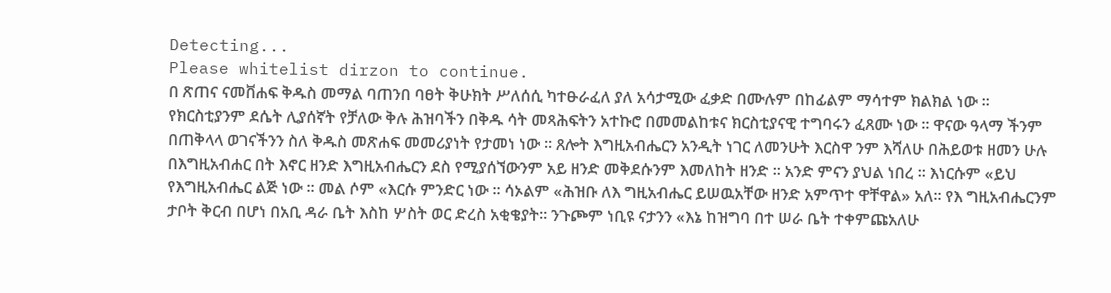Detecting...
Please whitelist dirzon to continue.
በ ጽጠና ናመቨሐፍ ቅዱስ መማል ባጠንበ ባፀት ቅሁክት ሥለሰሲ ካተፁራፈለ ያለ አሳታሚው ፈቃድ በሙሉም በከፊልም ማሳተም ክልክል ነው ። የክርስቲያንም ደሴት ሊያሰኛት የቻለው ቅሉ ሕዝባችን በቅዱ ሳት መጻሕፍትን አተኩሮ በመመልከቱና ክርስቲያናዊ ተግባሩን ፈጸሙ ነው ። ዋናው ዓላማ ችንም በጠቅላላ ወገናችንን ስለ ቅዱስ መጽሐፍ መመሪያነት የታመነ ነው ። ጸሎት እግዚአብሔርን አንዲት ነገር ለመንሁት እርስዋ ንም እሻለሁ በሕይወቱ ዘመን ሁሉ በእግዚአብሐር በት እኖር ዘንድ እግዚአብሔርን ደስ የሚያሰኘውንም አይ ዘንድ መቅደሱንም እመለከት ዘንድ ። አንድ ምናን ያህል ነበረ ። እነርሱም «ይህ የእግዚአብሔር ልጅ ነው ። መል ሶም «እርሱ ምንድር ነው ። ሳኦልም «ሕዝቡ ለእ ግዚአብሔር ይሠዉአቸው ዘንድ አምጥተ ዋቸዋል» አለ። የእ ግዚአብሔርንም ታቦት ቅርብ በሆነ በአቢ ዳራ ቤት እስከ ሦስት ወር ድረስ አቂቄያት። ንጉጮም ነቢዩ ናታንን «እኔ ከዝግባ በተ ሠራ ቤት ተቀምጩአለሁ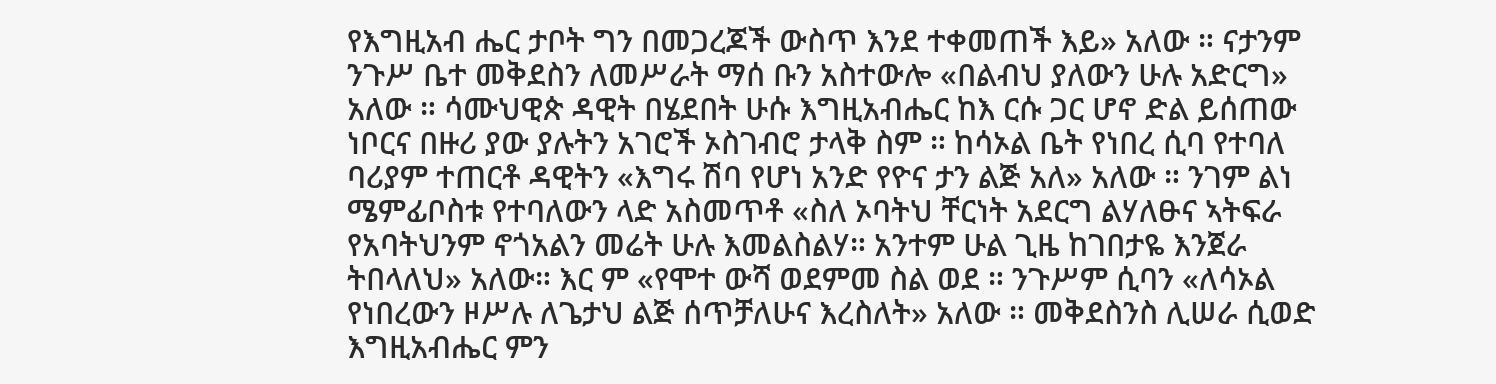የእግዚአብ ሔር ታቦት ግን በመጋረጆች ውስጥ እንደ ተቀመጠች እይ» አለው ። ናታንም ንጉሥ ቤተ መቅደስን ለመሥራት ማሰ ቡን አስተውሎ «በልብህ ያለውን ሁሉ አድርግ» አለው ። ሳሙህዊጵ ዳዊት በሄደበት ሁሱ እግዚአብሔር ከእ ርሱ ጋር ሆኖ ድል ይሰጠው ነቦርና በዙሪ ያው ያሉትን አገሮች ኦስገብሮ ታላቅ ስም ። ከሳኦል ቤት የነበረ ሲባ የተባለ ባሪያም ተጠርቶ ዳዊትን «እግሩ ሽባ የሆነ አንድ የዮና ታን ልጅ አለ» አለው ። ንገም ልነ ሜምፊቦስቱ የተባለውን ላድ አስመጥቶ «ስለ ኦባትህ ቸርነት አደርግ ልሃለፁና ኣትፍራ የአባትህንም ኖጎአልን መሬት ሁሉ እመልስልሃ። አንተም ሁል ጊዜ ከገበታዬ እንጀራ ትበላለህ» አለው። እር ም «የሞተ ውሻ ወደምመ ስል ወደ ። ንጉሥም ሲባን «ለሳኦል የነበረውን ዞሥሉ ለጌታህ ልጅ ሰጥቻለሁና እረስለት» አለው ። መቅደስንስ ሊሠራ ሲወድ እግዚአብሔር ምን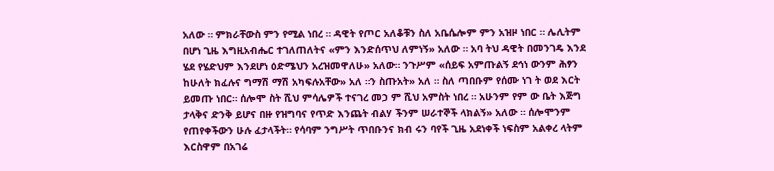አለው ። ምክራቸውስ ምን የሚል ነበረ ። ዳዊት የጦር አለቆቹን ስለ አቤሴሎም ምን አዝዞ ነበር ። ሌሊትም በሆነ ጊዜ እግዚአብሔር ተገለጠለትና «ምን እንድሰጥህ ለምነኝ» አለው ። አባ ትህ ዳዊት በመንገዴ እንደ ሄደ የሄድህም እንደሆነ ዕድሜህን አረዝመዋለሁ» አለው። ንጉሥም «ሰይፍ አምጡልኝ ደኅነ ውንም ሕፃን ከሁለት ክፈሉና ግማሽ ማሽ አካፍሉአቸው» አለ ።ን ስጡአት» አለ ። ስለ ጣበቡም የሰሙ ነገ ት ወደ እርት ይመጡ ነበር። ሰሎሞ ስት ሺህ ምሳሌዎች ተናገረ መኃ ም ሺህ አምስት ነበረ ። አሁንም የም ው ቤት እጅግ ታላቅና ድንቅ ይሆና በዙ የዝግባና የጥድ እንጨት ብልሃ ችንም ሠራተኞች ላክልኝ» አለው ። ሰሎሞንም የጠየቀችውን ሁሉ ፈታላችት። የሳባም ንግሥት ጥበቡንና ክብ ሩን ባየች ጊዜ አደነቀች ነፍስም አልቀረ ላትም እርስዋም በአገሬ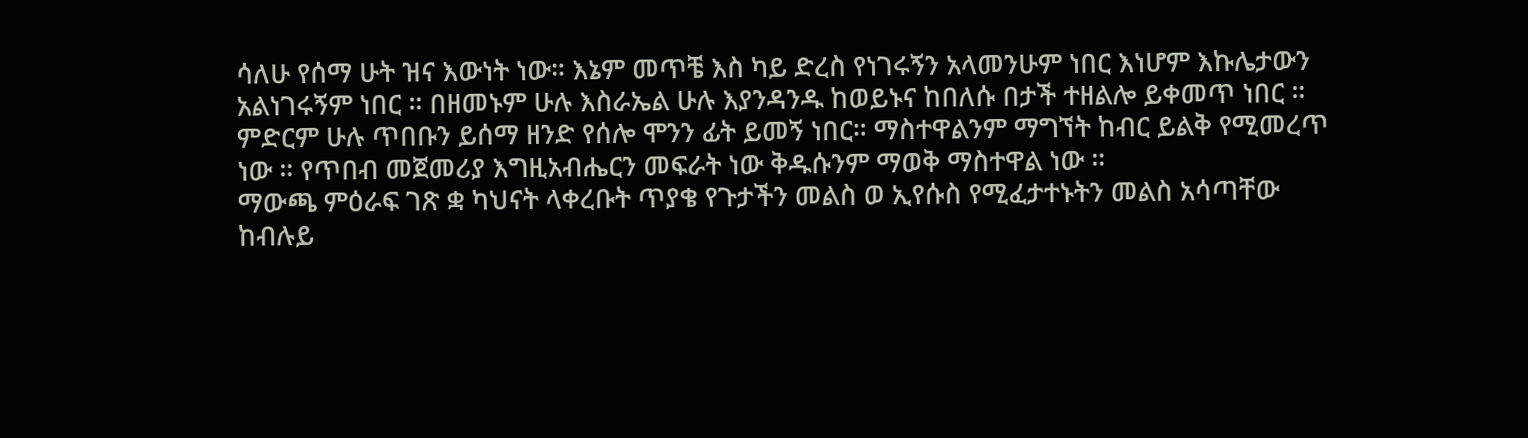ሳለሁ የሰማ ሁት ዝና እውነት ነው። እኔም መጥቼ እስ ካይ ድረስ የነገሩኝን አላመንሁም ነበር እነሆም እኩሌታውን አልነገሩኝም ነበር ። በዘመኑም ሁሉ እስራኤል ሁሉ እያንዳንዱ ከወይኑና ከበለሱ በታች ተዘልሎ ይቀመጥ ነበር ። ምድርም ሁሉ ጥበቡን ይሰማ ዘንድ የሰሎ ሞንን ፊት ይመኝ ነበር። ማስተዋልንም ማግኘት ከብር ይልቅ የሚመረጥ ነው ። የጥበብ መጀመሪያ እግዚአብሔርን መፍራት ነው ቅዱሱንም ማወቅ ማስተዋል ነው ።
ማውጫ ምዕራፍ ገጽ ቋ ካህናት ላቀረቡት ጥያቄ የጉታችን መልስ ወ ኢየሱስ የሚፈታተኑትን መልስ አሳጣቸው ከብሉይ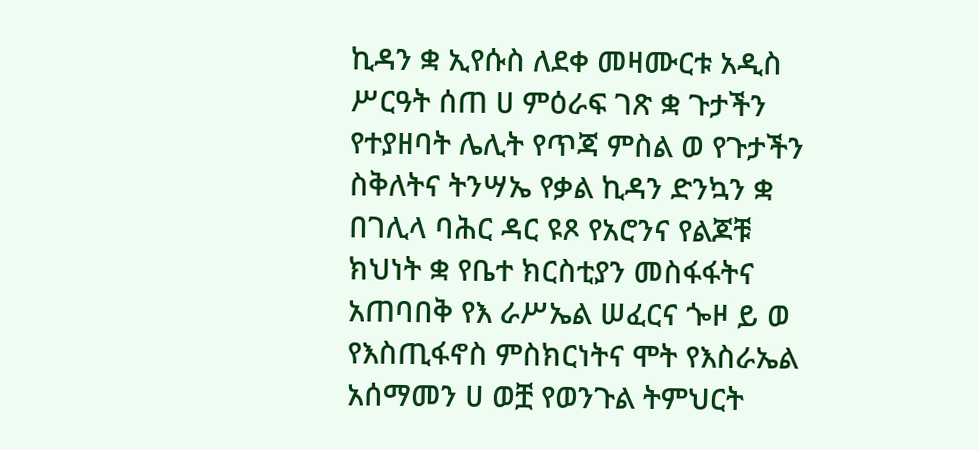ኪዳን ቋ ኢየሱስ ለደቀ መዛሙርቱ አዲስ ሥርዓት ሰጠ ሀ ምዕራፍ ገጽ ቋ ጉታችን የተያዘባት ሌሊት የጥጃ ምስል ወ የጉታችን ስቅለትና ትንሣኤ የቃል ኪዳን ድንኳን ቋ በገሊላ ባሕር ዳር ዩጾ የአሮንና የልጆቹ ክህነት ቋ የቤተ ክርስቲያን መስፋፋትና አጠባበቅ የእ ራሥኤል ሠፈርና ጐዞ ይ ወ የእስጢፋኖስ ምስክርነትና ሞት የእስራኤል አሰማመን ሀ ወቿ የወንጉል ትምህርት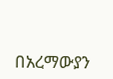በአረማውያን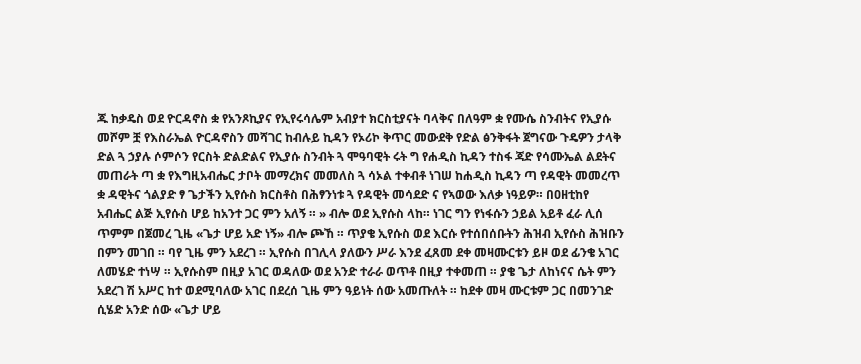ጁ ከቃዴስ ወደ ዮርዳኖስ ቋ የአንጾኪያና የኢየሩሳሌም አብያተ ክርስቲያናት ባላቅና በለዓም ቋ የሙሴ ስንብትና የኢያሱ መሾም ቿ የእስራኤል ዮርዳኖስን መሻገር ከብሉይ ኪዳን የኦሪኮ ቅጥር መውደቅ የድል ፅንቅፋት ጀግናው ጉዴዎን ታላቅ ድል ጓ ኃያሉ ሶምሶን የርስት ድልድልና የኢያሱ ስንብት ጓ ሞዓባዊት ሩት ግ የሐዲስ ኪዳን ተስፋ ጃድ የሳሙኤል ልደትና መጠራት ጣ ቋ የእግዚአብሔር ታቦት መማረክና መመለስ ጓ ሳኦል ተቀብቶ ነገሠ ከሐዲስ ኪዳን ጣ የዳዊት መመረጥ ቋ ዳዊትና ጎልያድ ፃ ጌታችን ኢየሱስ ክርስቶስ በሕፃንነቱ ጓ የዳዊት መሳደድ ና የኣወው እለቃ ነዓይዎ። በዐዘቲከየ አብሔር ልጅ ኢየሱስ ሆይ ከአንተ ጋር ምን አለኝ ። » ብሎ ወደ ኢየሱስ ላከ። ነገር ግን የነፋሱን ኃይል አይቶ ፈራ ሊሰ ጥምም በጀመረ ጊዜ «ጌታ ሆይ አድ ነኝ» ብሎ ጮኸ ። ጥያቄ ኢየሱስ ወደ እርሱ የተሰበሰቡትን ሕዝብ ኢየሱስ ሕዝቡን በምን መገበ ። ባየ ጊዜ ምን አደረገ ። ኢየሱስ በገሊላ ያለውን ሥራ እንደ ፈጸመ ደቀ መዛሙርቱን ይዞ ወደ ፊንቄ አገር ለመሄድ ተነሣ ። ኢየሱስም በዚያ አገር ወዳለው ወደ አንድ ተራራ ወጥቶ በዚያ ተቀመጠ ። ያቄ ጌታ ለከነናና ሴት ምን አደረገ ሽ አሥር ከተ ወደሚባለው አገር በደረሰ ጊዜ ምን ዓይነት ሰው አመጡለት ። ከደቀ መዛ ሙርቱም ጋር በመንገድ ሲሄድ አንድ ሰው «ጌታ ሆይ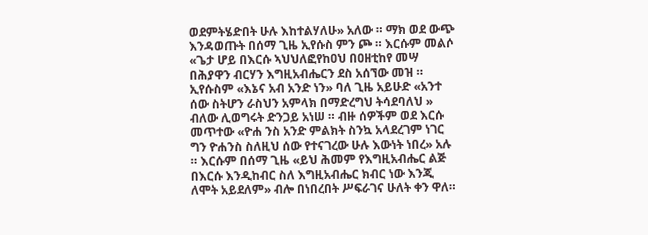ወደምትሄድበት ሁሉ እከተልሃለሁ» አለው ። ማክ ወደ ውጭ እንዳወጡት በሰማ ጊዜ ኢየሱስ ምን ጮ ። እርሱም መልሶ «ጌታ ሆይ በእርሱ ኣህህለፎየከዐህ በዐዘቲከየ መሣ በሕያዋን ብርሃን እግዚአብሔርን ደስ አሰኘው መዝ ። ኢየሱስም «እኔና አብ አንድ ነን» ባለ ጊዜ አይሁድ «አንተ ሰው ስትሆን ራስህን አምላክ በማድረግህ ትሳደባለህ » ብለው ሊወግሩት ድንጋይ አነሠ ። ብዙ ሰዎችም ወደ እርሱ መጥተው «ዮሐ ንስ አንድ ምልክት ስንኳ አላደረገም ነገር ግን ዮሐንስ ስለዚህ ሰው የተናገረው ሁሉ እውነት ነበረ» አሉ ። እርሱም በሰማ ጊዜ «ይህ ሕመም የእግዚአብሔር ልጅ በእርሱ እንዲከብር ስለ እግዚአብሔር ክብር ነው እንጂ ለሞት አይደለም» ብሎ በነበረበት ሥፍራገና ሁለት ቀን ዋለ።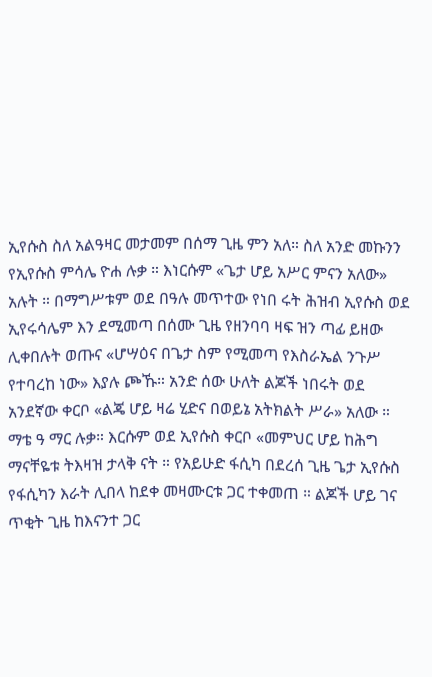ኢየሱስ ስለ አልዓዛር መታመም በሰማ ጊዜ ምን አለ። ስለ አንድ መኩንን የኢየሱስ ምሳሌ ዮሐ ሉቃ ። እነርሱም «ጌታ ሆይ አሥር ምናን አለው» አሉት ። በማግሥቱም ወደ በዓሉ መጥተው የነበ ሩት ሕዝብ ኢየሱስ ወደ ኢየሩሳሌም እን ደሚመጣ በሰሙ ጊዜ የዘንባባ ዛፍ ዝን ጣፊ ይዘው ሊቀበሉት ወጡና «ሆሣዕና በጌታ ስም የሚመጣ የእስራኤል ንጉሥ የተባረከ ነው» እያሉ ጮኹ። አንድ ሰው ሁለት ልጆች ነበሩት ወደ አንደኛው ቀርቦ «ልጄ ሆይ ዛሬ ሂድና በወይኔ አትክልት ሥራ» አለው ። ማቴ ዓ ማር ሉቃ። እርሱም ወደ ኢየሱስ ቀርቦ «መምህር ሆይ ከሕግ ማናቸዬቱ ትእዛዝ ታላቅ ናት ። የአይሁድ ፋሲካ በደረሰ ጊዜ ጌታ ኢየሱስ የፋሲካን እራት ሊበላ ከደቀ መዛሙርቱ ጋር ተቀመጠ ። ልጆች ሆይ ገና ጥቂት ጊዜ ከእናንተ ጋር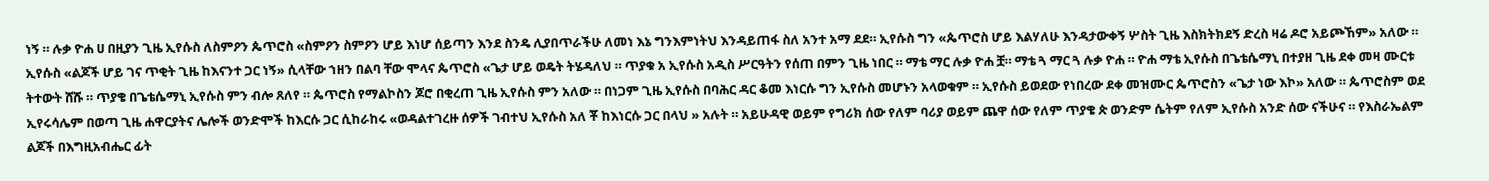ነኝ ። ሉቃ ዮሐ ሀ በዚያን ጊዜ ኢየሱስ ለስምዖን ጴጥሮስ «ስምዖን ስምዖን ሆይ እነሆ ሰይጣን እንደ ስንዴ ሊያበጥራችሁ ለመነ እኔ ግንእምነትህ እንዳይጠፋ ስለ አንተ አማ ደደ። ኢየሱስ ግን «ጴጥሮስ ሆይ እልሃለሁ እንዳታውቀኝ ሦስት ጊዜ እስክትክደኝ ድረስ ዛሬ ዶሮ አይጮኸም» አለው ። ኢየሱስ «ልጆች ሆይ ገና ጥቂት ጊዜ ከእናንተ ጋር ነኝ» ሲላቸው ኀዘን በልባ ቸው ሞላና ጴጥሮስ «ጌታ ሆይ ወዴት ትሄዳለህ ። ጥያቁ አ ኢየሱስ አዲስ ሥርዓትን የሰጠ በምን ጊዜ ነበር ። ማቴ ማር ሉቃ ዮሐ ቿ። ማቴ ጓ ማር ጓ ሉቃ ዮሐ ። ዮሐ ማቴ ኢየሱስ በጌቴሴማኒ በተያዘ ጊዜ ደቀ መዛ ሙርቱ ትተውት ሸሹ ። ጥያቄ በጌቴሴማኒ ኢየሱስ ምን ብሎ ጸለየ ። ጴጥሮስ የማልኮስን ጆሮ በቂረጠ ጊዜ ኢየሱስ ምን አለው ። በነጋም ጊዜ ኢየሱስ በባሕር ዳር ቆመ እነርሱ ግን ኢየሱስ መሆኑን አላወቁም ። ኢየሱስ ይወደው የነበረው ደቀ መዝሙር ጴጥሮስን «ጌታ ነው እኮ» አለው ። ጴጥሮስም ወደ ኢየሩሳሌም በወጣ ጊዜ ሐዋርያትና ሌሎች ወንድሞች ከእርሱ ጋር ሲከራከሩ «ወዳልተገረዙ ሰዎች ገብተህ ኢየሱስ አለ ቾ ከእነርሱ ጋር በላህ » አሉት ። አይሁዳዊ ወይም የግሪክ ሰው የለም ባሪያ ወይም ጨዋ ሰው የለም ጥያቄ ጵ ወንድም ሴትም የለም ኢየሱስ አንድ ሰው ናችሁና ። የእስራኤልም ልጆች በእግዚአብሔር ፊት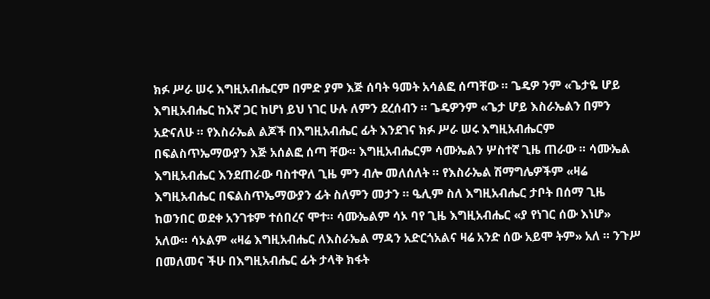ክፉ ሥራ ሠሩ እግዚአብሔርም በምድ ያም እጅ ሰባት ዓመት አሳልፎ ሰጣቸው ። ጌዴዎ ንም «ጌታዬ ሆይ እግዚአብሔር ከእኛ ጋር ከሆነ ይህ ነገር ሁሉ ለምን ደረሰብን ። ጌዴዎንም «ጌታ ሆይ እስራኤልን በምን አድናለሁ ። የእስራኤል ልጆች በእግዚአብሔር ፊት እንደገና ክፉ ሥራ ሠሩ እግዚአብሔርም በፍልስጥኤማውያን እጅ አሰልፎ ሰጣ ቸው። እግዚአብሔርም ሳሙኤልን ሦስተኛ ጊዜ ጠራው ። ሳሙኤል እግዚአብሔር እንደጠራው ባስተዋለ ጊዜ ምን ብሎ መለሰለት ። የእስራኤል ሽማግሌዎችም «ዛሬ እግዚአብሔር በፍልስጥኤማውያን ፊት ስለምን መታን ። ዔሊም ስለ እግዚአብሔር ታቦት በሰማ ጊዜ ከወንበር ወደቀ አንገቱም ተሰበረና ሞተ። ሳሙኤልም ሳኦ ባየ ጊዜ እግዚአብሔር «ያ የነገር ሰው እነሆ» አለው። ሳኦልም «ዛሬ እግዚአብሔር ለእስራኤል ማዳን አድርጎአልና ዛሬ አንድ ሰው አይሞ ትም» አለ ። ንጉሥ በመለመና ችሁ በእግዚአብሔር ፊት ታላቅ ክፋት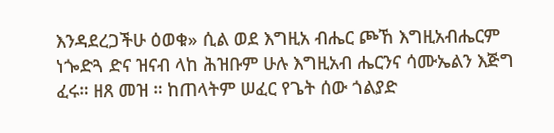እንዳደረጋችሁ ዕወቁ» ሲል ወደ እግዚአ ብሔር ጮኸ እግዚአብሔርም ነጐድጓ ድና ዝናብ ላከ ሕዝቡም ሁሉ እግዚአብ ሔርንና ሳሙኤልን እጅግ ፈሩ። ዘጸ መዝ ። ከጠላትም ሠፈር የጌት ሰው ጎልያድ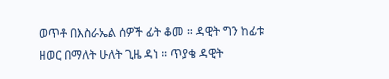ወጥቶ በእስራኤል ሰዎች ፊት ቆመ ። ዳዊት ግን ከፊቱ ዘወር በማለት ሁለት ጊዜ ዳነ ። ጥያቄ ዳዊት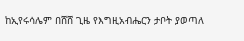ከኢየሩሳሌም በሸሸ ጊዜ የእግዚአብሔርን ታቦት ያወጣለ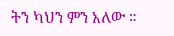ትን ካህን ምን አለው ።